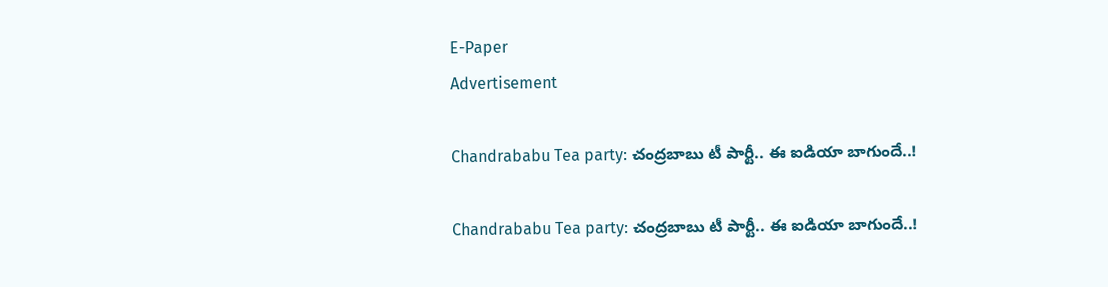E-Paper
Advertisement

Chandrababu Tea party: చంద్రబాబు టీ పార్టీ.. ఈ ఐడియా బాగుందే..!

Chandrababu Tea party: చంద్రబాబు టీ పార్టీ.. ఈ ఐడియా బాగుందే..!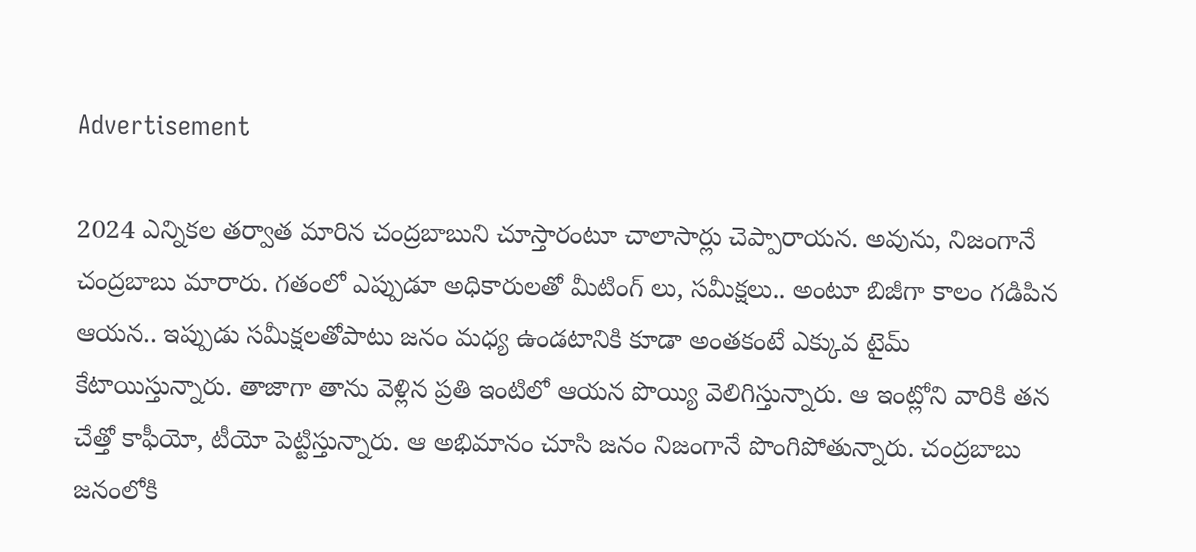Advertisement

2024 ఎన్నికల తర్వాత మారిన చంద్రబాబుని చూస్తారంటూ చాలాసార్లు చెప్పారాయన. అవును, నిజంగానే చంద్రబాబు మారారు. గతంలో ఎప్పుడూ అధికారులతో మీటింగ్ లు, సమీక్షలు.. అంటూ బిజీగా కాలం గడిపిన ఆయన.. ఇప్పుడు సమీక్షలతోపాటు జనం మధ్య ఉండటానికి కూడా అంతకంటే ఎక్కువ టైమ్ కేటాయిస్తున్నారు. తాజాగా తాను వెళ్లిన ప్రతి ఇంటిలో ఆయన పొయ్యి వెలిగిస్తున్నారు. ఆ ఇంట్లోని వారికి తన చేత్తో కాఫీయో, టీయో పెట్టిస్తున్నారు. ఆ అభిమానం చూసి జనం నిజంగానే పొంగిపోతున్నారు. చంద్రబాబు జనంలోకి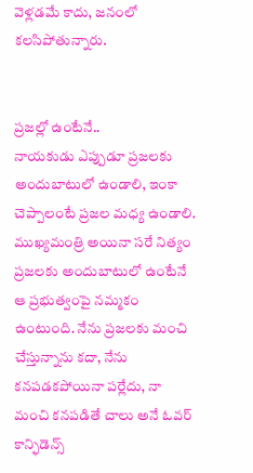వెళ్లడమే కాదు, జనంలో కలసిపోతున్నారు.


ప్రజల్లో ఉంటేనే..
నాయకుడు ఎప్పుడూ ప్రజలకు అందుబాటులో ఉండాలి, ఇంకా చెప్పాలంటే ప్రజల మధ్య ఉండాలి. ముఖ్యమంత్రి అయినా సరే నిత్యం ప్రజలకు అందుబాటులో ఉంటేనే ఆ ప్రభుత్వంపై నమ్మకం ఉంటుంది. నేను ప్రజలకు మంచి చేస్తున్నాను కదా, నేను కనపడకపోయినా పర్లేదు, నా మంచి కనపడితే చాలు అనే ఓవర్ కాన్ఫిడెన్స్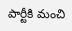పార్టీకి మంచి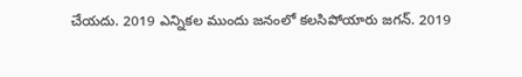చేయదు. 2019 ఎన్నికల ముందు జనంలో కలసిపోయారు జగన్. 2019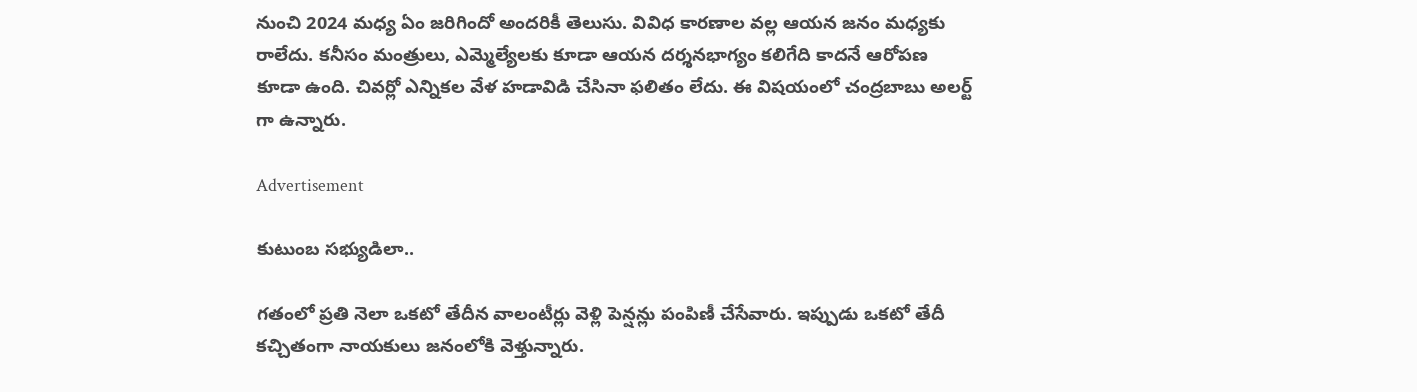నుంచి 2024 మధ్య ఏం జరిగిందో అందరికీ తెలుసు. వివిధ కారణాల వల్ల ఆయన జనం మధ్యకు రాలేదు. కనీసం మంత్రులు, ఎమ్మెల్యేలకు కూడా ఆయన దర్శనభాగ్యం కలిగేది కాదనే ఆరోపణ కూడా ఉంది. చివర్లో ఎన్నికల వేళ హడావిడి చేసినా ఫలితం లేదు. ఈ విషయంలో చంద్రబాబు అలర్ట్ గా ఉన్నారు.

Advertisement

కుటుంబ సభ్యుడిలా..

గతంలో ప్రతి నెలా ఒకటో తేదీన వాలంటీర్లు వెళ్లి పెన్షన్లు పంపిణీ చేసేవారు. ఇప్పుడు ఒకటో తేదీ కచ్చితంగా నాయకులు జనంలోకి వెళ్తున్నారు.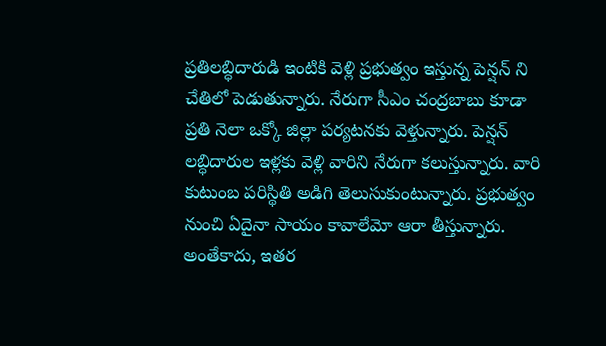ప్రతిలబ్ధిదారుడి ఇంటికి వెళ్లి ప్రభుత్వం ఇస్తున్న పెన్షన్ ని చేతిలో పెడుతున్నారు. నేరుగా సీఎం చంద్రబాబు కూడా ప్రతి నెలా ఒక్కో జిల్లా పర్యటనకు వెళ్తున్నారు. పెన్షన్ లబ్ధిదారుల ఇళ్లకు వెళ్లి వారిని నేరుగా కలుస్తున్నారు. వారి కుటుంబ పరిస్థితి అడిగి తెలుసుకుంటున్నారు. ప్రభుత్వం నుంచి ఏదైనా సాయం కావాలేమో ఆరా తీస్తున్నారు. అంతేకాదు, ఇతర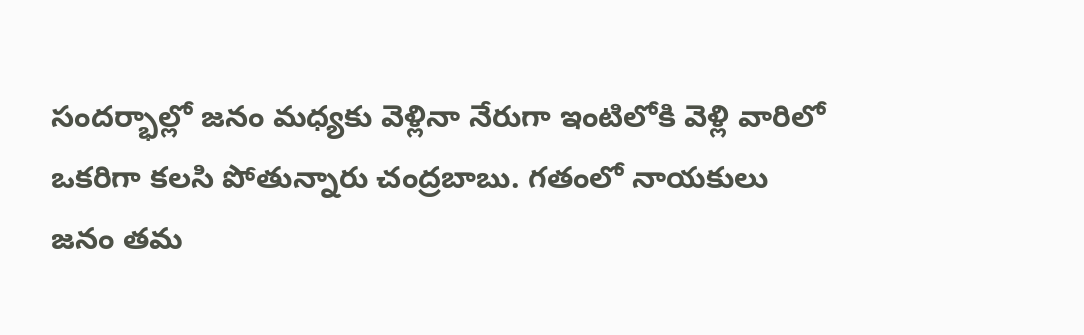సందర్భాల్లో జనం మధ్యకు వెళ్లినా నేరుగా ఇంటిలోకి వెళ్లి వారిలో ఒకరిగా కలసి పోతున్నారు చంద్రబాబు. గతంలో నాయకులు జనం తమ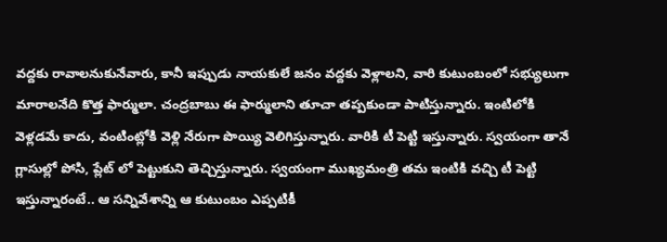వద్దకు రావాలనుకునేవారు, కానీ ఇప్పుడు నాయకులే జనం వద్దకు వెళ్లాలని, వారి కుటుంబంలో సభ్యులుగా మారాలనేది కొత్త ఫార్ములా. చంద్రబాబు ఈ ఫార్ములాని తూచా తప్పకుండా పాటిస్తున్నారు. ఇంటిలోకి వెళ్లడమే కాదు, వంటింట్లోకి వెళ్లి నేరుగా పొయ్యి వెలిగిస్తున్నారు. వారికి టీ పెట్టి ఇస్తున్నారు. స్వయంగా తానే గ్లాసుల్లో పోసి, ప్లేట్ లో పెట్టుకుని తెచ్చిస్తున్నారు. స్వయంగా ముఖ్యమంత్రి తమ ఇంటికి వచ్చి టీ పెట్టి ఇస్తున్నారంటే.. ఆ సన్నివేశాన్ని ఆ కుటుంబం ఎప్పటికీ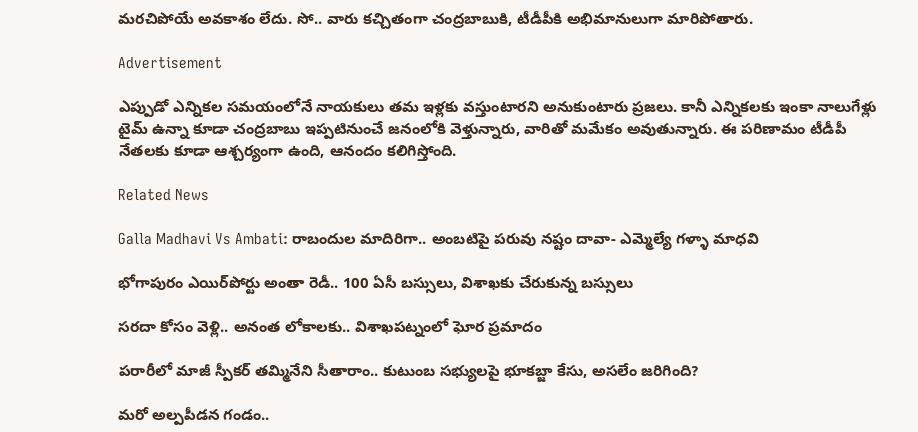మరచిపోయే అవకాశం లేదు. సో.. వారు కచ్చితంగా చంద్రబాబుకి, టీడీపీకి అభిమానులుగా మారిపోతారు.

Advertisement

ఎప్పుడో ఎన్నికల సమయంలోనే నాయకులు తమ ఇళ్లకు వస్తుంటారని అనుకుంటారు ప్రజలు. కానీ ఎన్నికలకు ఇంకా నాలుగేళ్లు టైమ్ ఉన్నా కూడా చంద్రబాబు ఇప్పటినుంచే జనంలోకి వెళ్తున్నారు, వారితో మమేకం అవుతున్నారు. ఈ పరిణామం టీడీపీ నేతలకు కూడా ఆశ్చర్యంగా ఉంది, ఆనందం కలిగిస్తోంది.

Related News

Galla Madhavi Vs Ambati: రాబందుల మాదిరిగా.. అంబటిపై పరువు నష్టం దావా- ఎమ్మెల్యే గళ్ళా మాధవి

భోగాపురం ఎయిర్‌పోర్టు అంతా రెడీ.. 100 ఏసీ బస్సులు, విశాఖకు చేరుకున్న బస్సులు

సరదా కోసం వెళ్లి.. అనంత లోకాలకు.. విశాఖపట్నంలో ఘోర ప్రమాదం

పరారీలో మాజీ స్పీకర్ తమ్మినేని సీతారాం.. కుటుంబ సభ్యులపై భూకబ్జా కేసు, అసలేం జరిగింది?

మరో అల్పపీడన గండం..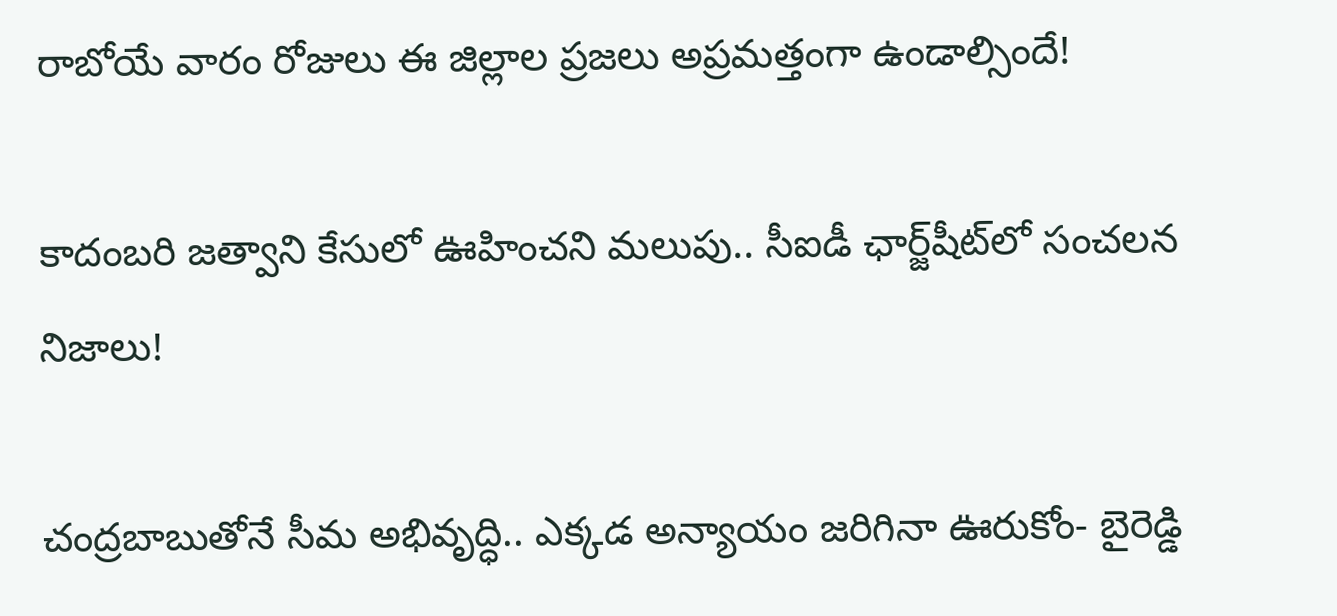రాబోయే వారం రోజులు ఈ జిల్లాల ప్రజలు అప్రమత్తంగా ఉండాల్సిందే!

కాదంబరి జత్వాని కేసులో ఊహించని మలుపు.. సీఐడీ ఛార్జ్‌షీట్‌లో సంచలన నిజాలు!

చంద్రబాబుతోనే సీమ అభివృద్ధి.. ఎక్కడ అన్యాయం జరిగినా ఊరుకోం- బైరెడ్డి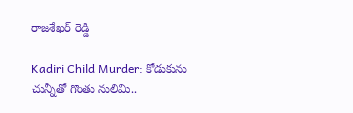రాజశేఖర్ రెడ్డి

Kadiri Child Murder: కోడుకును చున్నీతో గొంతు నులిమి..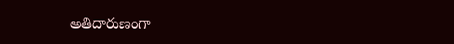అతిదారుణంగా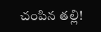చంపిన తల్లి!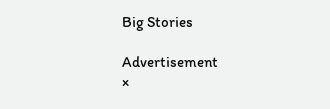Big Stories

Advertisement
×